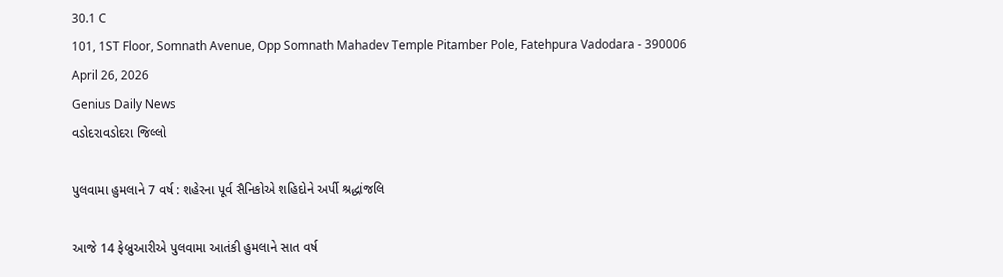30.1 C
101, 1ST Floor, Somnath Avenue, Opp Somnath Mahadev Temple Pitamber Pole, Fatehpura Vadodara - 390006
April 26, 2026
Genius Daily News
વડોદરાવડોદરા જિલ્લો

પુલવામા હુમલાને 7 વર્ષ : શહેરના પૂર્વ સૈનિકોએ શહિદોને અર્પી શ્રદ્ધાંજલિ

આજે 14 ફેબ્રુઆરીએ પુલવામા આતંકી હુમલાને સાત વર્ષ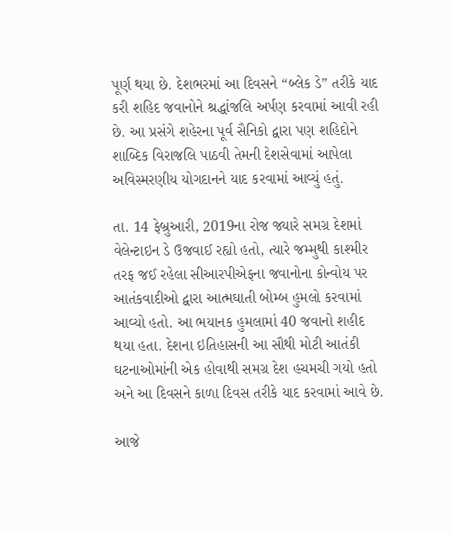પૂર્ણ થયા છે. દેશભરમાં આ દિવસને “બ્લેક ડે” તરીકે યાદ કરી શહિદ જવાનોને શ્રદ્ધાંજલિ અર્પણ કરવામાં આવી રહી છે. આ પ્રસંગે શહેરના પૂર્વ સૈનિકો દ્વારા પણ શહિદોને શાબ્દિક વિરાજલિ પાઠવી તેમની દેશસેવામાં આપેલા અવિસ્મરણીય યોગદાનને યાદ કરવામાં આવ્યું હતું.

તા. 14 ફેબ્રુઆરી, 2019ના રોજ જ્યારે સમગ્ર દેશમાં વેલેન્ટાઇન ડે ઉજવાઈ રહ્યો હતો, ત્યારે જમ્મુથી કાશ્મીર તરફ જઈ રહેલા સીઆરપીએફના જવાનોના કોન્વોય પર આતંકવાદીઓ દ્વારા આત્મઘાતી બોમ્બ હુમલો કરવામાં આવ્યો હતો. આ ભયાનક હુમલામાં 40 જવાનો શહીદ થયા હતા. દેશના ઇતિહાસની આ સૌથી મોટી આતંકી ઘટનાઓમાંની એક હોવાથી સમગ્ર દેશ હચમચી ગયો હતો અને આ દિવસને કાળા દિવસ તરીકે યાદ કરવામાં આવે છે.

આજે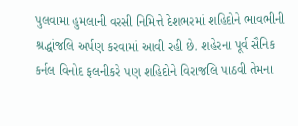પુલવામા હુમલાની વરસી નિમિત્તે દેશભરમાં શહિદોને ભાવભીની શ્રદ્ધાંજલિ અર્પણ કરવામાં આવી રહી છે. શહેરના પૂર્વ સૈનિક કર્નલ વિનોદ ફલનીકરે પણ શહિદોને વિરાજલિ પાઠવી તેમના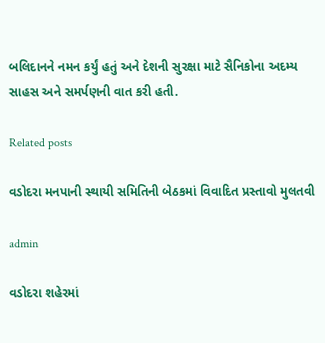બલિદાનને નમન કર્યું હતું અને દેશની સુરક્ષા માટે સૈનિકોના અદમ્ય સાહસ અને સમર્પણની વાત કરી હતી.

Related posts

વડોદરા મનપાની સ્થાયી સમિતિની બેઠકમાં વિવાદિત પ્રસ્તાવો મુલતવી

admin

વડોદરા શહેરમાં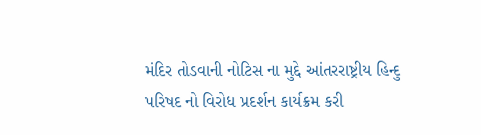મંદિર તોડવાની નોટિસ ના મુદ્દે આંતરરાષ્ટ્રીય હિન્દુ પરિષદ નો વિરોધ પ્રદર્શન કાર્યક્રમ કરી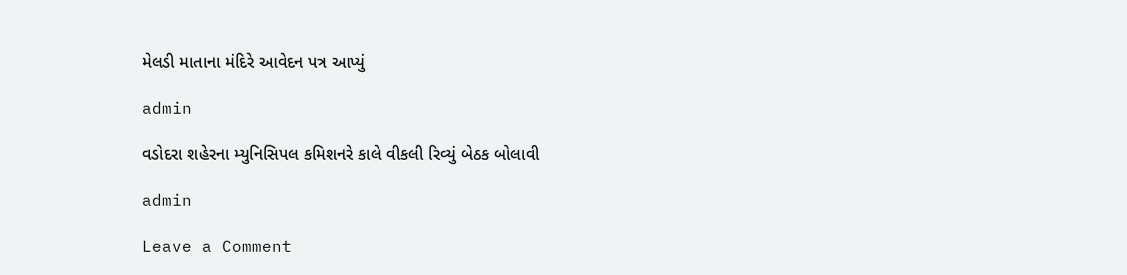મેલડી માતાના મંદિરે આવેદન પત્ર આપ્યું

admin

વડોદરા શહેરના મ્યુનિસિપલ કમિશનરે કાલે વીકલી રિવ્યું બેઠક બોલાવી

admin

Leave a Comment